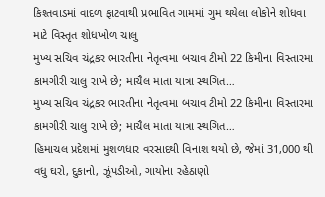કિશ્તવાડમાં વાદળ ફાટવાથી પ્રભાવિત ગામમાં ગુમ થયેલા લોકોને શોધવા માટે વિસ્તૃત શોધખોળ ચાલુ
મુખ્ય સચિવ ચંદ્રકર ભારતીના નેતૃત્વમા બચાવ ટીમો 22 કિમીના વિસ્તારમા કામગીરી ચાલુ રાખે છે; માચૈલ માતા યાત્રા સ્થગિત…
મુખ્ય સચિવ ચંદ્રકર ભારતીના નેતૃત્વમા બચાવ ટીમો 22 કિમીના વિસ્તારમા કામગીરી ચાલુ રાખે છે; માચૈલ માતા યાત્રા સ્થગિત…
હિમાચલ પ્રદેશમાં મુશળધાર વરસાદથી વિનાશ થયો છે, જેમાં 31,000 થી વધુ ઘરો, દુકાનો, ઝૂંપડીઓ, ગાયોના રહેઠાણો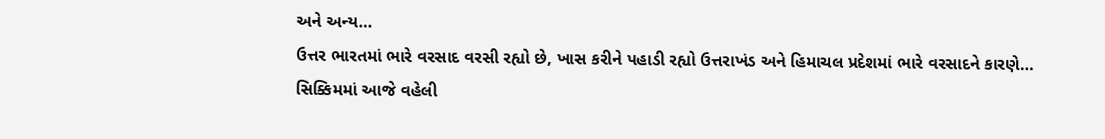અને અન્ય…
ઉત્તર ભારતમાં ભારે વરસાદ વરસી રહ્યો છે, ખાસ કરીને પહાડી રહ્યો ઉત્તરાખંડ અને હિમાચલ પ્રદેશમાં ભારે વરસાદને કારણે…
સિક્કિમમાં આજે વહેલી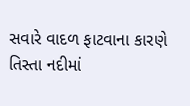સવારે વાદળ ફાટવાના કારણે તિસ્તા નદીમાં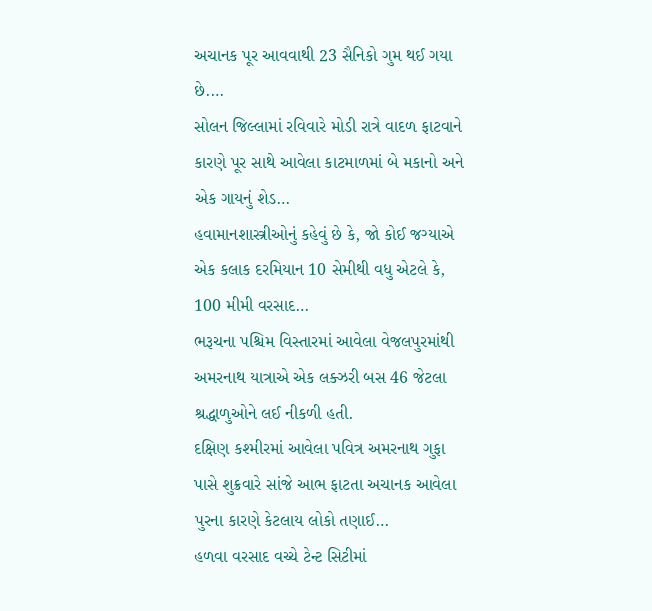અચાનક પૂર આવવાથી 23 સૈનિકો ગુમ થઈ ગયા છે.…
સોલન જિલ્લામાં રવિવારે મોડી રાત્રે વાદળ ફાટવાને કારણે પૂર સાથે આવેલા કાટમાળમાં બે મકાનો અને એક ગાયનું શેડ…
હવામાનશાસ્ત્રીઓનું કહેવું છે કે, જો કોઈ જગ્યાએ એક કલાક દરમિયાન 10 સેમીથી વધુ એટલે કે, 100 મીમી વરસાદ…
ભરૂચના પશ્ચિમ વિસ્તારમાં આવેલા વેજલપુરમાંથી અમરનાથ યાત્રાએ એક લક્ઝરી બસ 46 જેટલા શ્રદ્ધાળુઓને લઈ નીકળી હતી.
દક્ષિણ કશ્મીરમાં આવેલા પવિત્ર અમરનાથ ગુફા પાસે શુક્રવારે સાંજે આભ ફાટતા અચાનક આવેલા પુરના કારણે કેટલાય લોકો તણાઈ…
હળવા વરસાદ વચ્ચે ટેન્ટ સિટીમાં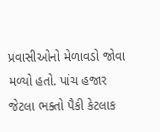પ્રવાસીઓનો મેળાવડો જોવા મળ્યો હતો. પાંચ હજાર જેટલા ભક્તો પૈકી કેટલાક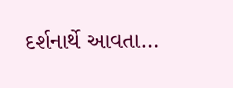દર્શનાર્થે આવતા…